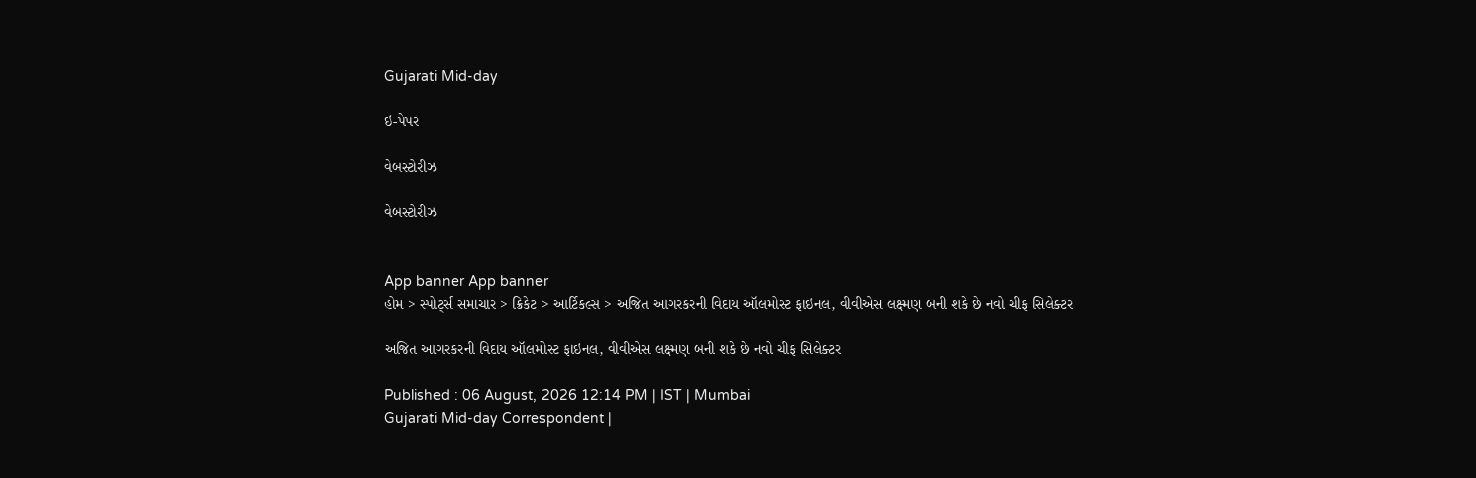Gujarati Mid-day

ઇ-પેપર

વેબસ્ટોરીઝ

વેબસ્ટોરીઝ


App banner App banner
હોમ > સ્પોર્ટ્સ સમાચાર > ક્રિકેટ > આર્ટિકલ્સ > અજિત આગરકરની વિદાય ઑલમોસ્ટ ફાઇનલ, વીવીએસ લક્ષ્મણ બની શકે છે નવો ચીફ સિલેક્ટર

અજિત આગરકરની વિદાય ઑલમોસ્ટ ફાઇનલ, વીવીએસ લક્ષ્મણ બની શકે છે નવો ચીફ સિલેક્ટર

Published : 06 August, 2026 12:14 PM | IST | Mumbai
Gujarati Mid-day Correspondent |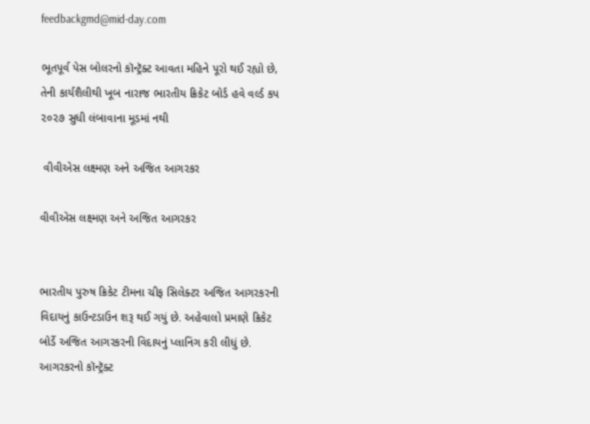feedbackgmd@mid-day.com

ભૂતપૂર્વ પેસ બોલરનો કૉન્ટ્રૅક્ટ આવતા મહિને પૂરો થઈ રહ્યો છે, તેની કાર્યશૈલીથી ખૂબ નારાજ ભારતીય ક્રિકેટ બોર્ડ હવે વર્લ્ડ કપ ૨૦૨૭ સુધી લંબાવાના મૂડમાં નથી

 વીવીએસ લક્ષ્મણ અને અજિત આગરકર

વીવીએસ લક્ષ્મણ અને અજિત આગરકર


ભારતીય પુરુષ ક્રિકેટ ટીમના ચીફ સિલેક્ટર અજિત આગરકરની વિદાયનું કાઉન્ટડાઉન શરૂ થઈ ગયું છે. અહેવાલો પ્રમાણે ક્રિકેટ બોર્ડે અજિત આગરકરની વિદાયનું પ્લાનિંગ કરી લીધું છે. આગરકરનો કૉન્ટ્રૅક્ટ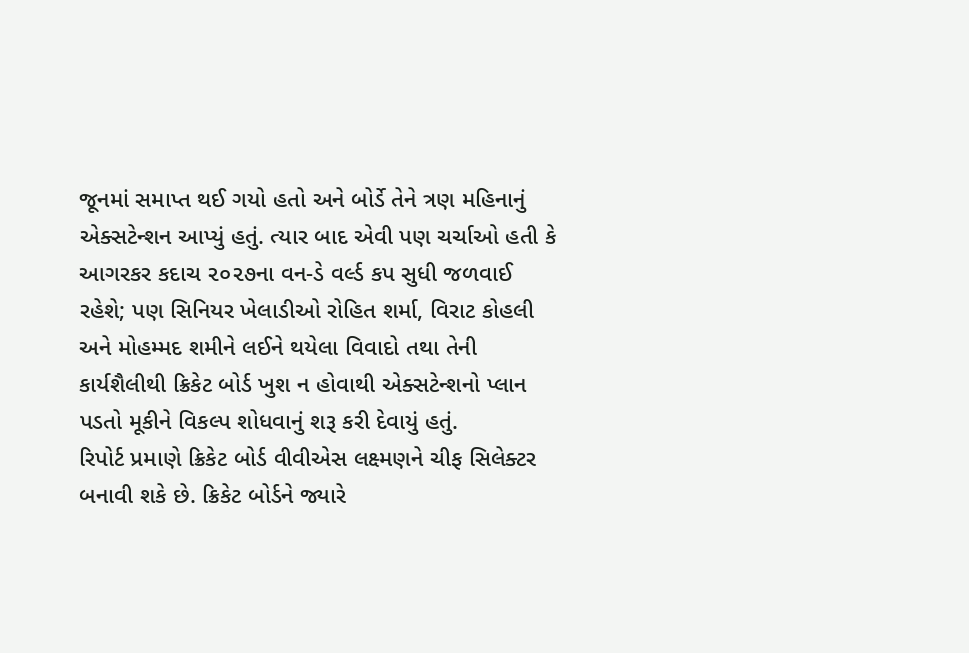જૂનમાં સમાપ્ત થઈ ગયો હતો અને બોર્ડે તેને ત્રણ મહિનાનું એક્સટેન્શન આપ્યું હતું. ત્યાર બાદ એવી પણ ચર્ચાઓ હતી કે આગરકર કદાચ ૨૦૨૭ના વન-ડે વર્લ્ડ કપ સુધી જળવાઈ રહેશે; પણ સિનિયર ખેલાડીઓ રોહિત શર્મા, વિરાટ કોહલી અને મોહમ્મદ શમીને લઈને થયેલા વિવાદો તથા તેની કાર્યશૈલીથી ક્રિકેટ બોર્ડ ખુશ ન હોવાથી એક્સટેન્શનો પ્લાન પડતો મૂકીને વિકલ્પ શોધવાનું શરૂ કરી દેવાયું હતું.
રિપોર્ટ પ્રમાણે ક્રિકેટ બોર્ડ વીવીએસ લક્ષ્મણને ચીફ સિલેક્ટર બનાવી શકે છે. ક્રિકેટ બોર્ડને જ્યારે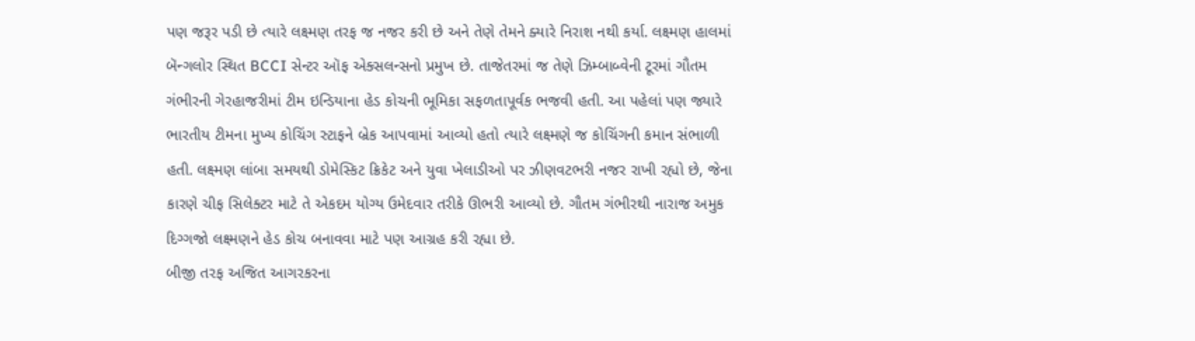પણ જરૂર પડી છે ત્યારે લક્ષ્મણ તરફ જ નજર કરી છે અને તેણે તેમને ક્યારે નિરાશ નથી કર્યા. લક્ષ્મણ હાલમાં બૅન્ગલોર સ્થિત BCCI સેન્ટર ઑફ એક્સલન્સનો પ્રમુખ છે. તાજેતરમાં જ તેણે ઝિમ્બાબ્વેની ટૂરમાં ગૌતમ ગંભીરની ગેરહાજરીમાં ટીમ ઇન્ડિયાના હેડ કોચની ભૂમિકા સફળતાપૂર્વક ભજવી હતી. આ પહેલાં પણ જ્યારે ભારતીય ટીમના મુખ્ય કોચિંગ સ્ટાફને બ્રેક આપવામાં આવ્યો હતો ત્યારે લક્ષ્મણે જ કોચિંગની કમાન સંભાળી હતી. લક્ષ્મણ લાંબા સમયથી ડોમેસ્કિટ ક્રિકેટ અને યુવા ખેલાડીઓ પર ઝીણવટભરી નજર રાખી રહ્યો છે, જેના કારણે ચીફ સિલેક્ટર માટે તે એકદમ યોગ્ય ઉમેદવાર તરીકે ઊભરી આવ્યો છે. ગૌતમ ગંભીરથી નારાજ અમુક દિગ્ગજો લક્ષ્મણને હેડ કોચ બનાવવા માટે પણ આગ્રહ કરી રહ્યા છે.
બીજી તરફ અજિત આગરકરના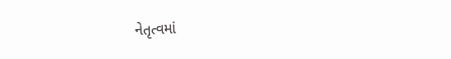નેતૃત્વમાં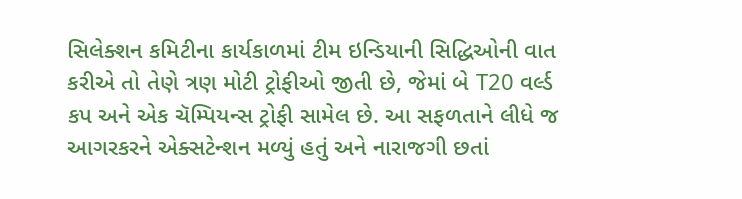સિલેક્શન કમિટીના કાર્યકાળમાં ટીમ ઇન્ડિયાની સિદ્ધિઓની વાત કરીએ તો તેણે ત્રણ મોટી ટ્રોફીઓ જીતી છે, જેમાં બે T20 વર્લ્ડ કપ અને એક ચૅમ્પિયન્સ ટ્રોફી સામેલ છે. આ સફળતાને લીધે જ આગરકરને એક્સટેન્શન મળ્યું હતું અને નારાજગી છતાં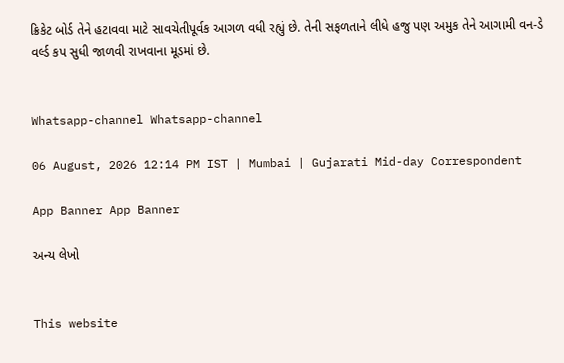ક્રિકેટ બોર્ડ તેને હટાવવા માટે સાવચેતીપૂર્વક આગળ વધી રહ્યું છે. તેની સફળતાને લીધે હજુ પણ અમુક તેને આગામી વન-ડે વર્લ્ડ કપ સુધી જાળવી રાખવાના મૂડમાં છે.


Whatsapp-channel Whatsapp-channel

06 August, 2026 12:14 PM IST | Mumbai | Gujarati Mid-day Correspondent

App Banner App Banner

અન્ય લેખો


This website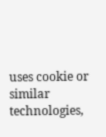uses cookie or similar technologies,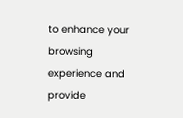to enhance your browsing experience and provide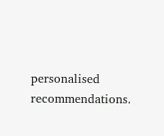personalised recommendations.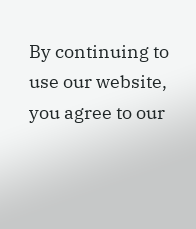By continuing to use our website, you agree to our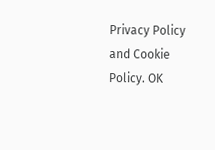Privacy Policy and Cookie Policy. OK